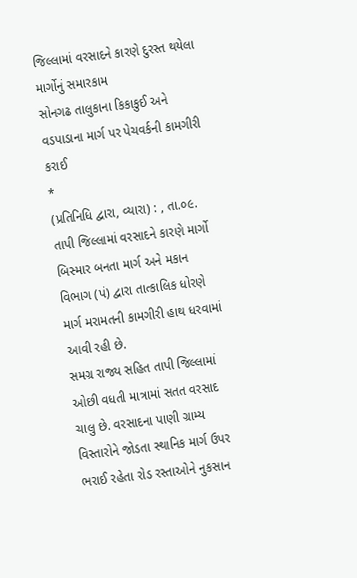જિલ્લામાં વરસાદને કારણે દુરસ્ત થયેલા માર્ગોનું સમારકામ
સોનગઢ તાલુકાના કિકાકુઈ અને વડપાડાના માર્ગ પર પેચવર્કની કામગીરી કરાઈ
*
(પ્રતિનિધિ દ્વારા, વ્યારા) : , તા.૦૯. તાપી જિલ્લામાં વરસાદને કારણે માર્ગો બિસ્માર બનતા માર્ગ અને મકાન વિભાગ (પં) દ્વારા તાત્કાલિક ધોરણે માર્ગ મરામતની કામગીરી હાથ ધરવામાં આવી રહી છે.
સમગ્ર રાજ્ય સહિત તાપી જિલ્લામાં ઓછી વધતી માત્રામાં સતત વરસાદ ચાલુ છે. વરસાદના પાણી ગ્રામ્ય વિસ્તારોને જોડતા સ્થાનિક માર્ગ ઉપર ભરાઈ રહેતા રોડ રસ્તાઓને નુકસાન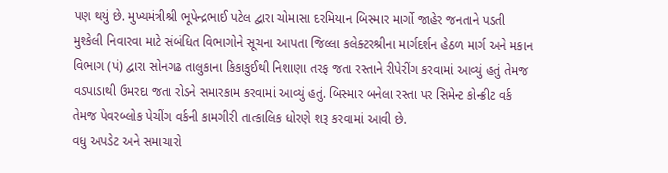પણ થયું છે. મુખ્યમંત્રીશ્રી ભૂપેન્દ્રભાઈ પટેલ દ્વારા ચોમાસા દરમિયાન બિસ્માર માર્ગો જાહેર જનતાને પડતી મુશ્કેલી નિવારવા માટે સંબંધિત વિભાગોને સૂચના આપતા જિલ્લા કલેક્ટરશ્રીના માર્ગદર્શન હેઠળ માર્ગ અને મકાન વિભાગ (પં) દ્વારા સોનગઢ તાલુકાના કિકાકુઈથી નિશાણા તરફ જતા રસ્તાને રીપેરીંગ કરવામાં આવ્યું હતું તેમજ વડપાડાથી ઉમરદા જતા રોડને સમારકામ કરવામાં આવ્યું હતું. બિસ્માર બનેલા રસ્તા પર સિમેન્ટ કોન્ક્રીટ વર્ક તેમજ પેવરબ્લોક પેચીંગ વર્કની કામગીરી તાત્કાલિક ધોરણે શરૂ કરવામાં આવી છે.
વધુ અપડેટ અને સમાચારો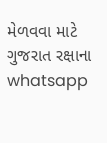મેળવવા માટે ગુજરાત રક્ષાના whatsapp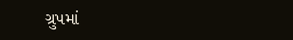ગ્રુપમાં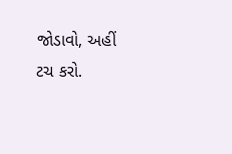જોડાવો, અહીં ટચ કરો.